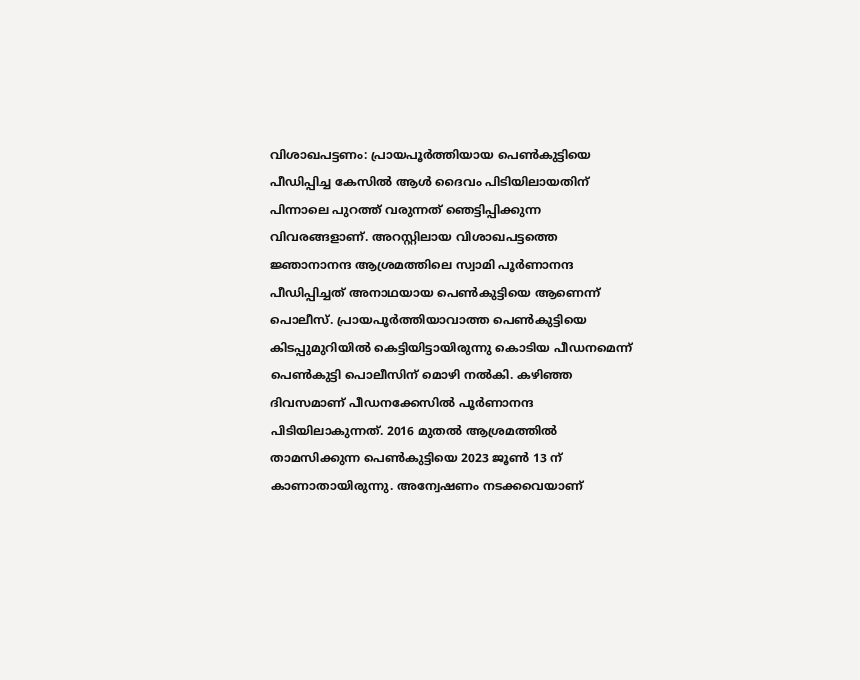വിശാഖപട്ടണം: പ്രായപൂർത്തിയായ പെൺകുട്ടിയെ പീഡിപ്പിച്ച കേസിൽ ആൾ ദൈവം പിടിയിലായതിന് പിന്നാലെ പുറത്ത് വരുന്നത് ഞെട്ടിപ്പിക്കുന്ന വിവരങ്ങളാണ്. അറസ്റ്റിലായ വിശാഖപട്ടത്തെ ജ്ഞാനാനന്ദ ആശ്രമത്തിലെ സ്വാമി പൂർണാനന്ദ പീഡിപ്പിച്ചത് അനാഥയായ പെൺകുട്ടിയെ ആണെന്ന് പൊലീസ്. പ്രായപൂർത്തിയാവാത്ത പെൺകുട്ടിയെ കിടപ്പുമുറിയിൽ കെട്ടിയിട്ടായിരുന്നു കൊടിയ പീഡനമെന്ന് പെൺകുട്ടി പൊലീസിന് മൊഴി നൽകി. കഴിഞ്ഞ ദിവസമാണ് പീഡനക്കേസിൽ പൂർണാനന്ദ പിടിയിലാകുന്നത്. 2016 മുതൽ ആശ്രമത്തിൽ താമസിക്കുന്ന പെൺകുട്ടിയെ 2023 ജൂൺ 13 ന് കാണാതായിരുന്നു. അന്വേഷണം നടക്കവെയാണ്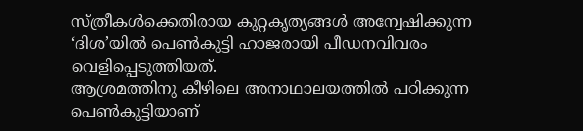സ്ത്രീകൾക്കെതിരായ കുറ്റകൃത്യങ്ങൾ അന്വേഷിക്കുന്ന ‘ദിശ’യിൽ പെൺകുട്ടി ഹാജരായി പീഡനവിവരം വെളിപ്പെടുത്തിയത്.
ആശ്രമത്തിനു കീഴിലെ അനാഥാലയത്തിൽ പഠിക്കുന്ന പെൺകുട്ടിയാണ്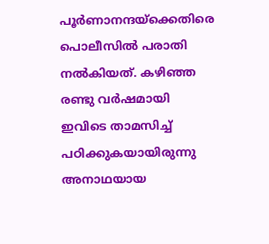പൂർണാനന്ദയ്ക്കെതിരെ പൊലീസിൽ പരാതി നൽകിയത്. കഴിഞ്ഞ രണ്ടു വർഷമായി ഇവിടെ താമസിച്ച് പഠിക്കുകയായിരുന്നു അനാഥയായ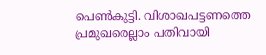പെൺകുട്ടി. വിശാഖപട്ടണത്തെ പ്രമുഖരെല്ലാം പതിവായി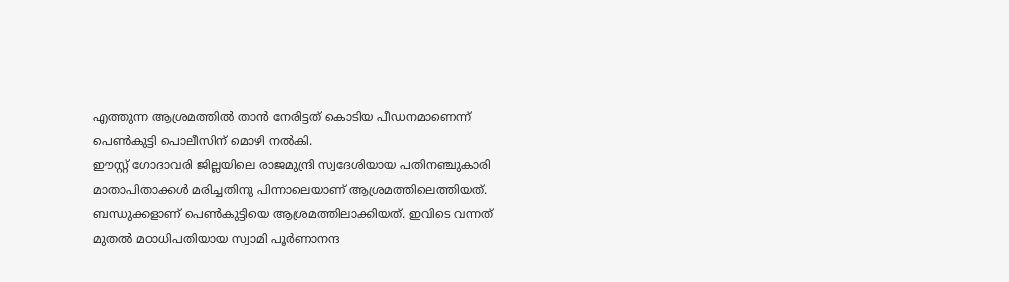എത്തുന്ന ആശ്രമത്തിൽ താൻ നേരിട്ടത് കൊടിയ പീഡനമാണെന്ന് പെൺകുട്ടി പൊലീസിന് മൊഴി നൽകി.
ഈസ്റ്റ് ഗോദാവരി ജില്ലയിലെ രാജമുന്ദ്രി സ്വദേശിയായ പതിനഞ്ചുകാരി മാതാപിതാക്കൾ മരിച്ചതിനു പിന്നാലെയാണ് ആശ്രമത്തിലെത്തിയത്. ബന്ധുക്കളാണ് പെൺകുട്ടിയെ ആശ്രമത്തിലാക്കിയത്. ഇവിടെ വന്നത് മുതൽ മഠാധിപതിയായ സ്വാമി പൂർണാനന്ദ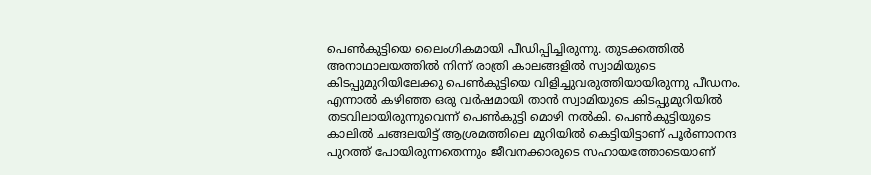പെൺകുട്ടിയെ ലൈംഗികമായി പീഡിപ്പിച്ചിരുന്നു. തുടക്കത്തിൽ അനാഥാലയത്തിൽ നിന്ന് രാത്രി കാലങ്ങളിൽ സ്വാമിയുടെ കിടപ്പുമുറിയിലേക്കു പെൺകുട്ടിയെ വിളിച്ചുവരുത്തിയായിരുന്നു പീഡനം. എന്നാൽ കഴിഞ്ഞ ഒരു വർഷമായി താൻ സ്വാമിയുടെ കിടപ്പുമുറിയിൽ തടവിലായിരുന്നുവെന്ന് പെൺകുട്ടി മൊഴി നൽകി. പെൺകുട്ടിയുടെ കാലിൽ ചങ്ങലയിട്ട് ആശ്രമത്തിലെ മുറിയിൽ കെട്ടിയിട്ടാണ് പൂർണാനന്ദ പുറത്ത് പോയിരുന്നതെന്നും ജീവനക്കാരുടെ സഹായത്തോടെയാണ്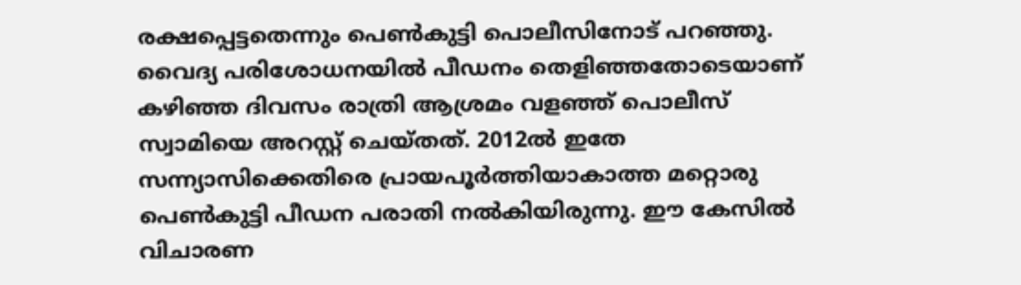രക്ഷപ്പെട്ടതെന്നും പെൺകുട്ടി പൊലീസിനോട് പറഞ്ഞു.
വൈദ്യ പരിശോധനയിൽ പീഡനം തെളിഞ്ഞതോടെയാണ് കഴിഞ്ഞ ദിവസം രാത്രി ആശ്രമം വളഞ്ഞ് പൊലീസ് സ്വാമിയെ അറസ്റ്റ് ചെയ്തത്. 2012ൽ ഇതേ സന്ന്യാസിക്കെതിരെ പ്രായപൂർത്തിയാകാത്ത മറ്റൊരു പെൺകുട്ടി പീഡന പരാതി നൽകിയിരുന്നു. ഈ കേസിൽ വിചാരണ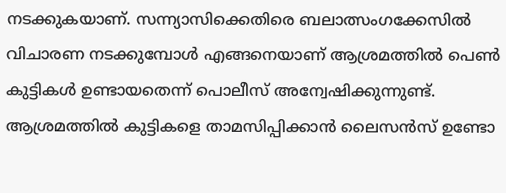നടക്കുകയാണ്. സന്ന്യാസിക്കെതിരെ ബലാത്സംഗക്കേസിൽ വിചാരണ നടക്കുമ്പോൾ എങ്ങനെയാണ് ആശ്രമത്തിൽ പെൺ കുട്ടികൾ ഉണ്ടായതെന്ന് പൊലീസ് അന്വേഷിക്കുന്നുണ്ട്. ആശ്രമത്തിൽ കുട്ടികളെ താമസിപ്പിക്കാൻ ലൈസൻസ് ഉണ്ടോ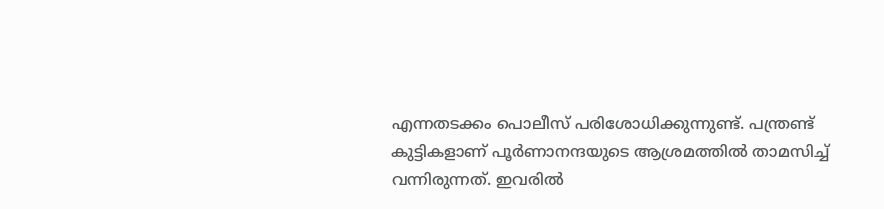എന്നതടക്കം പൊലീസ് പരിശോധിക്കുന്നുണ്ട്. പന്ത്രണ്ട് കുട്ടികളാണ് പൂർണാനന്ദയുടെ ആശ്രമത്തിൽ താമസിച്ച് വന്നിരുന്നത്. ഇവരിൽ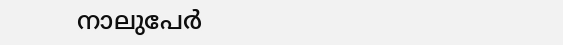നാലുപേർ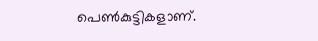പെൺകുട്ടികളാണ്.